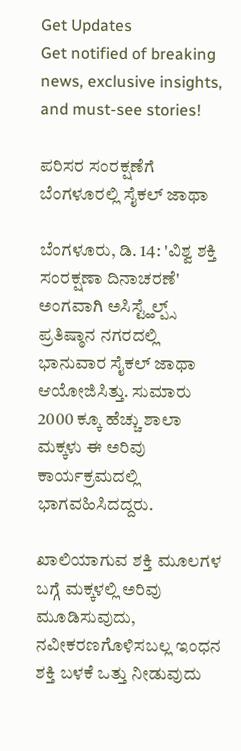Get Updates
Get notified of breaking news, exclusive insights, and must-see stories!

ಪರಿಸರ ಸಂರಕ್ಷಣೆಗೆ ಬೆಂಗಳೂರಲ್ಲಿ ಸೈಕಲ್ ಜಾಥಾ

ಬೆಂಗಳೂರು, ಡಿ. 14: 'ವಿಶ್ವ ಶಕ್ತಿ ಸಂರಕ್ಷಣಾ ದಿನಾಚರಣೆ' ಅಂಗವಾಗಿ ಅಸಿಸ್ಟ್ಹೆಲ್ಪ್ಸ್ ಪ್ರತಿಷ್ಠಾನ ನಗರದಲ್ಲಿ ಭಾನುವಾರ ಸೈಕಲ್ ಜಾಥಾ ಆಯೋಜಿಸಿತ್ತು. ಸುಮಾರು 2000 ಕ್ಕೂ ಹೆಚ್ಚು ಶಾಲಾ ಮಕ್ಕಳು ಈ ಅರಿವು ಕಾರ್ಯಕ್ರಮದಲ್ಲಿ ಭಾಗವಹಿಸಿದದ್ದರು.

ಖಾಲಿಯಾಗುವ ಶಕ್ತಿ ಮೂಲಗಳ ಬಗ್ಗೆ ಮಕ್ಕಳಲ್ಲಿ ಅರಿವು ಮೂಡಿಸುವುದು, ನವೀಕರಣಗೊಳಿಸಬಲ್ಲ ಇಂಧನ ಶಕ್ತಿ ಬಳಕೆ ಒತ್ತು ನೀಡುವುದು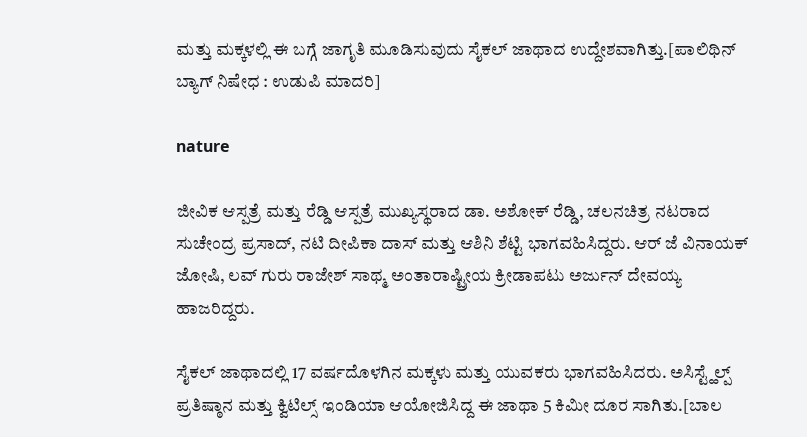ಮತ್ತು ಮಕ್ಕಳಲ್ಲಿ ಈ ಬಗ್ಗೆ ಜಾಗೃತಿ ಮೂಡಿಸುವುದು ಸೈಕಲ್ ಜಾಥಾದ ಉದ್ದೇಶವಾಗಿತ್ತು.[ಪಾಲಿಥಿನ್ ಬ್ಯಾಗ್ ನಿಷೇಧ : ಉಡುಪಿ ಮಾದರಿ]

nature

ಜೀವಿಕ ಆಸ್ಪತ್ರೆ ಮತ್ತು ರೆಡ್ಡಿ ಆಸ್ಪತ್ರೆ ಮುಖ್ಯಸ್ಥರಾದ ಡಾ. ಅಶೋಕ್ ರೆಡ್ಡಿ, ಚಲನಚಿತ್ರ ನಟರಾದ ಸುಚೇಂದ್ರ ಪ್ರಸಾದ್, ನಟಿ ದೀಪಿಕಾ ದಾಸ್ ಮತ್ತು ಆಶಿನಿ ಶೆಟ್ಟಿ ಭಾಗವಹಿಸಿದ್ದರು. ಆರ್ ಜೆ ವಿನಾಯಕ್ ಜೋಷಿ, ಲವ್ ಗುರು ರಾಜೇಶ್ ಸಾಥ್ಮ ಅಂತಾರಾಷ್ಟ್ರೀಯ ಕ್ರೀಡಾಪಟು ಅರ್ಜುನ್ ದೇವಯ್ಯ ಹಾಜರಿದ್ದರು.

ಸೈಕಲ್ ಜಾಥಾದಲ್ಲಿ 17 ವರ್ಷದೊಳಗಿನ ಮಕ್ಕಳು ಮತ್ತು ಯುವಕರು ಭಾಗವಹಿಸಿದರು. ಅಸಿಸ್ಟ್ಹೆಲ್ಪ್ ಪ್ರತಿಷ್ಠಾನ ಮತ್ತು ಕ್ವಿಟಿಲ್ಸ್ ಇಂಡಿಯಾ ಆಯೋಜಿಸಿದ್ದ ಈ ಜಾಥಾ 5 ಕಿಮೀ ದೂರ ಸಾಗಿತು.[ಬಾಲ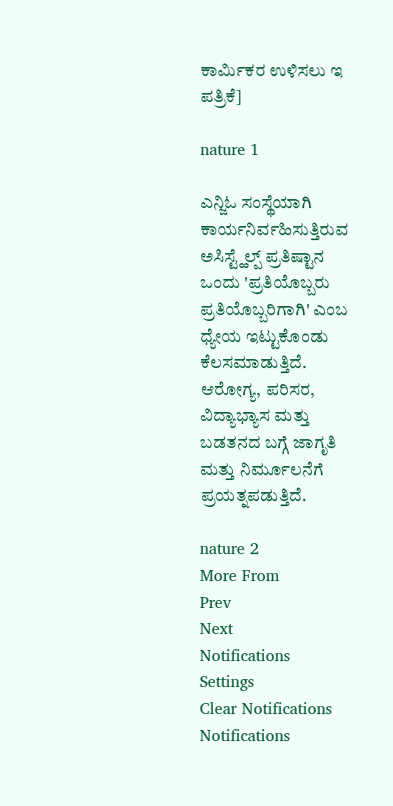ಕಾರ್ಮಿಕರ ಉಳಿಸಲು ಇ ಪತ್ರಿಕೆ]

nature 1

ಎನ್ಜಿಓ ಸಂಸ್ಥೆಯಾಗಿ ಕಾರ್ಯನಿರ್ವಹಿಸುತ್ತಿರುವ ಅಸಿಸ್ಟ್ಹೆಲ್ಪ್ ಪ್ರತಿಷ್ಟಾನ ಒಂದು 'ಪ್ರತಿಯೊಬ್ಬರು ಪ್ರತಿಯೊಬ್ಬರಿಗಾಗಿ' ಎಂಬ ಧ್ಯೇಯ ಇಟ್ಟುಕೊಂಡು ಕೆಲಸಮಾಡುತ್ತಿದೆ. ಆರೋಗ್ಯ, ಪರಿಸರ, ವಿದ್ಯಾಭ್ಯಾಸ ಮತ್ತು ಬಡತನದ ಬಗ್ಗೆ ಜಾಗೃತಿ ಮತ್ತು ನಿರ್ಮೂಲನೆಗೆ ಪ್ರಯತ್ನಪಡುತ್ತಿದೆ.

nature 2
More From
Prev
Next
Notifications
Settings
Clear Notifications
Notifications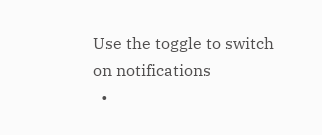Use the toggle to switch on notifications
  •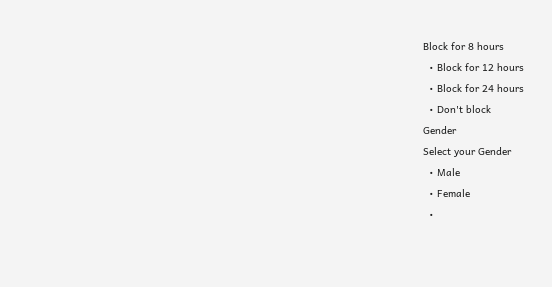Block for 8 hours
  • Block for 12 hours
  • Block for 24 hours
  • Don't block
Gender
Select your Gender
  • Male
  • Female
  •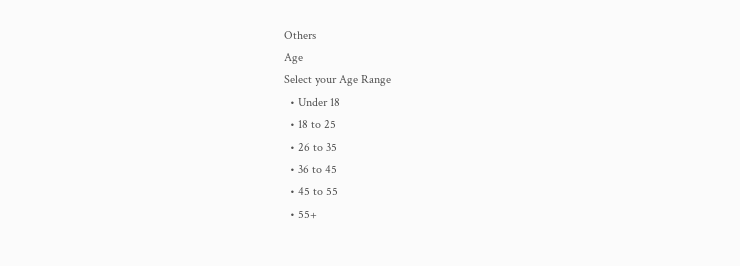Others
Age
Select your Age Range
  • Under 18
  • 18 to 25
  • 26 to 35
  • 36 to 45
  • 45 to 55
  • 55+